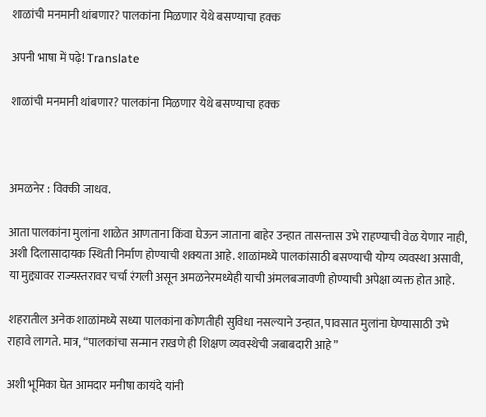शाळांची मनमानी थांबणार? पालकांना मिळणार येथे बसण्याचा हक्क

अपनी भाषा में पढ़े! Translate

शाळांची मनमानी थांबणार? पालकांना मिळणार येथे बसण्याचा हक्क



अमळनेर : विक्की जाधव.

आता पालकांना मुलांना शाळेत आणताना किंवा घेऊन जाताना बाहेर उन्हात तासन्तास उभे राहण्याची वेळ येणार नाही, अशी दिलासादायक स्थिती निर्माण होण्याची शक्यता आहे. शाळांमध्ये पालकांसाठी बसण्याची योग्य व्यवस्था असावी, या मुद्द्यावर राज्यस्तरावर चर्चा रंगली असून अमळनेरमध्येही याची अंमलबजावणी होण्याची अपेक्षा व्यक्त होत आहे.

शहरातील अनेक शाळांमध्ये सध्या पालकांना कोणतीही सुविधा नसल्याने उन्हात, पावसात मुलांना घेण्यासाठी उभे राहावे लागते. मात्र, “पालकांचा सन्मान राखणे ही शिक्षण व्यवस्थेची जबाबदारी आहे”

अशी भूमिका घेत आमदार मनीषा कायंदे यांनी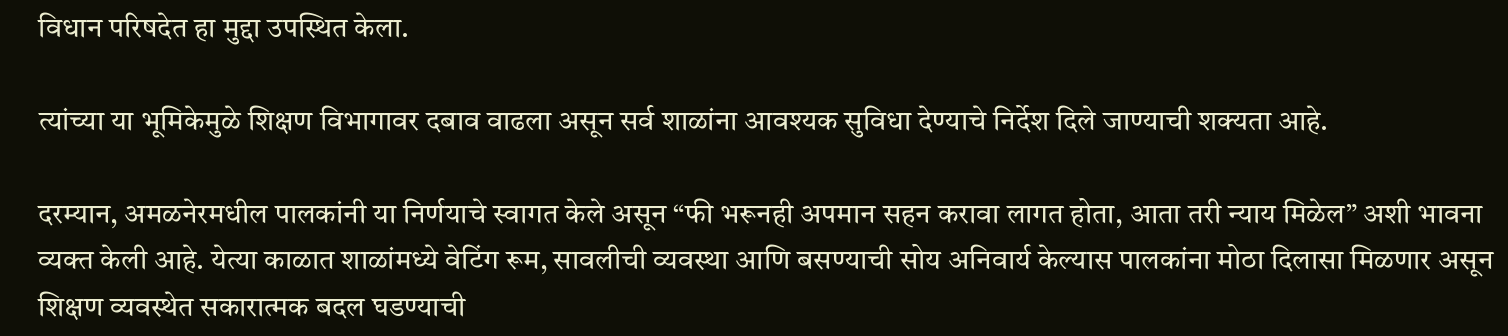विधान परिषदेत हा मुद्दा उपस्थित केला.

त्यांच्या या भूमिकेमुळे शिक्षण विभागावर दबाव वाढला असून सर्व शाळांना आवश्यक सुविधा देण्याचे निर्देश दिले जाण्याची शक्यता आहे.

दरम्यान, अमळनेरमधील पालकांनी या निर्णयाचे स्वागत केले असून “फी भरूनही अपमान सहन करावा लागत होता, आता तरी न्याय मिळेल” अशी भावना व्यक्त केली आहे. येत्या काळात शाळांमध्ये वेटिंग रूम, सावलीची व्यवस्था आणि बसण्याची सोय अनिवार्य केल्यास पालकांना मोठा दिलासा मिळणार असून शिक्षण व्यवस्थेत सकारात्मक बदल घडण्याची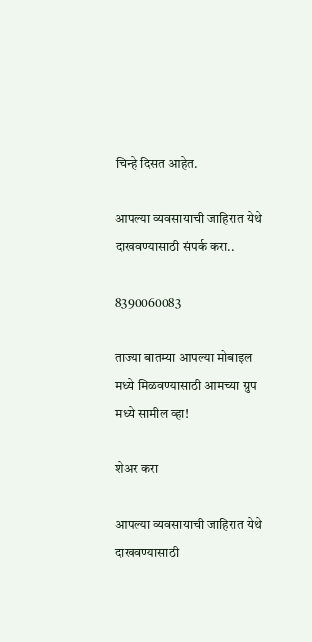चिन्हे दिसत आहेत.

आपल्या व्यवसायाची जाहिरात येथे दाखवण्यासाठी संपर्क करा..

8390060083

ताज्या बातम्या आपल्या मोबाइल मध्ये मिळवण्यासाठी आमच्या ग्रुप मध्ये सामील व्हा!

शेअर करा

आपल्या व्यवसायाची जाहिरात येथे दाखवण्यासाठी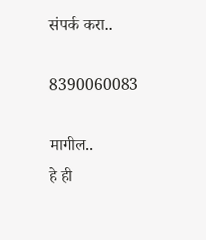संपर्क करा..

8390060083

मागील..
हे ही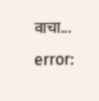वाचा...
error: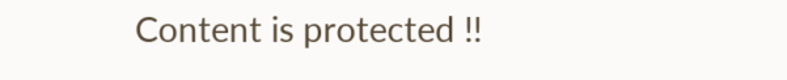Content is protected !!